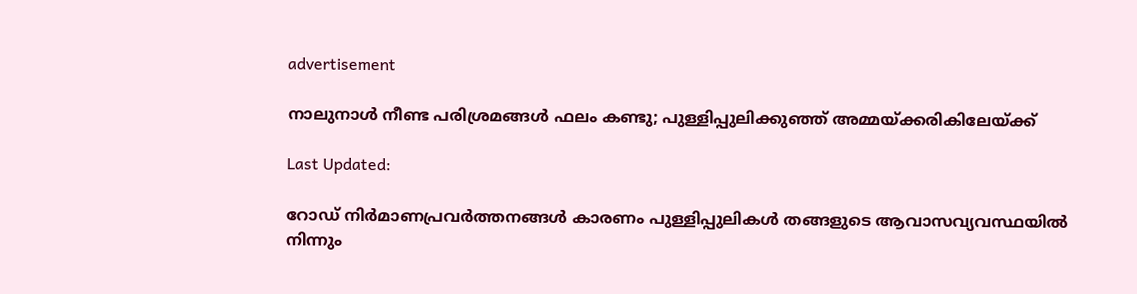advertisement

നാലുനാൾ നീണ്ട പരിശ്രമങ്ങൾ ഫലം കണ്ടു; പുള്ളിപ്പുലിക്കുഞ്ഞ് അമ്മയ്ക്കരികിലേയ്ക്ക്

Last Updated:

റോഡ് നിർമാണപ്രവർത്തനങ്ങൾ കാരണം പുള്ളിപ്പുലികൾ തങ്ങളുടെ ആവാസവ്യവസ്ഥയിൽ നിന്നും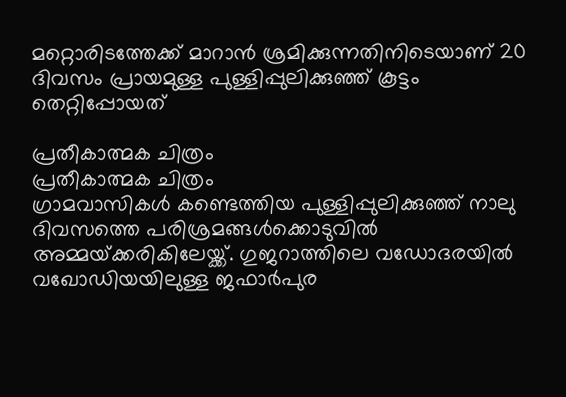മറ്റൊരിടത്തേക്ക് മാറാൻ ശ്രമിക്കുന്നതിനിടെയാണ് 20 ദിവസം പ്രായമുള്ള പുള്ളിപ്പുലിക്കുഞ്ഞ് കൂട്ടം തെറ്റിപ്പോയത്

പ്രതീകാത്മക ചിത്രം
പ്രതീകാത്മക ചിത്രം
ഗ്രാമവാസികൾ കണ്ടെത്തിയ പുള്ളിപ്പുലിക്കുഞ്ഞ് നാലു ദിവസത്തെ പരിശ്രമങ്ങൾക്കൊടുവിൽ അമ്മയ്‌ക്കരികിലേയ്ക്ക്. ഗുജറാത്തിലെ വഡോദരയിൽ വഖോഡിയയിലുള്ള ജഫാർപുര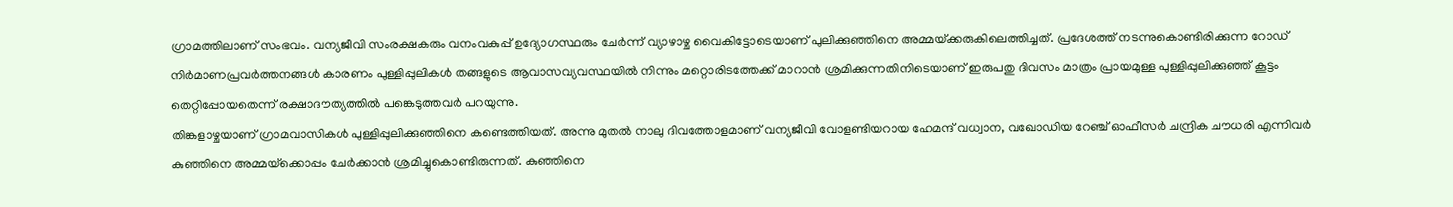ഗ്രാമത്തിലാണ് സംഭവം. വന്യജീവി സംരക്ഷകരും വനംവകുപ്പ് ഉദ്യോഗസ്ഥരും ചേർന്ന് വ്യാഴാഴ്ച വൈകിട്ടോടെയാണ് പുലിക്കുഞ്ഞിനെ അമ്മയ്‌ക്കരുകിലെത്തിച്ചത്. പ്രദേശത്ത് നടന്നുകൊണ്ടിരിക്കുന്ന റോഡ് നിർമാണപ്രവർത്തനങ്ങൾ കാരണം പുള്ളിപ്പുലികൾ തങ്ങളുടെ ആവാസവ്യവസ്ഥയിൽ നിന്നും മറ്റൊരിടത്തേക്ക് മാറാൻ ശ്രമിക്കുന്നതിനിടെയാണ് ഇരുപതു ദിവസം മാത്രം പ്രായമുള്ള പുള്ളിപ്പുലിക്കുഞ്ഞ് കൂട്ടം തെറ്റിപ്പോയതെന്ന് രക്ഷാദൗത്യത്തിൽ പങ്കെടുത്തവർ പറയുന്നു.
തിങ്കളാഴ്ചയാണ് ഗ്രാമവാസികൾ പുള്ളിപ്പുലിക്കുഞ്ഞിനെ കണ്ടെത്തിയത്. അന്നു മുതൽ നാലു ദിവത്തോളമാണ് വന്യജീവി വോളണ്ടിയറായ ഹേമന്ദ് വധ്വാന, വഖോഡിയ റേഞ്ച് ഓഫീസർ ചന്ദ്രിക ചൗധരി എന്നിവർ കുഞ്ഞിനെ അമ്മയ്‌ക്കൊപ്പം ചേർക്കാൻ ശ്രമിച്ചുകൊണ്ടിരുന്നത്. കുഞ്ഞിനെ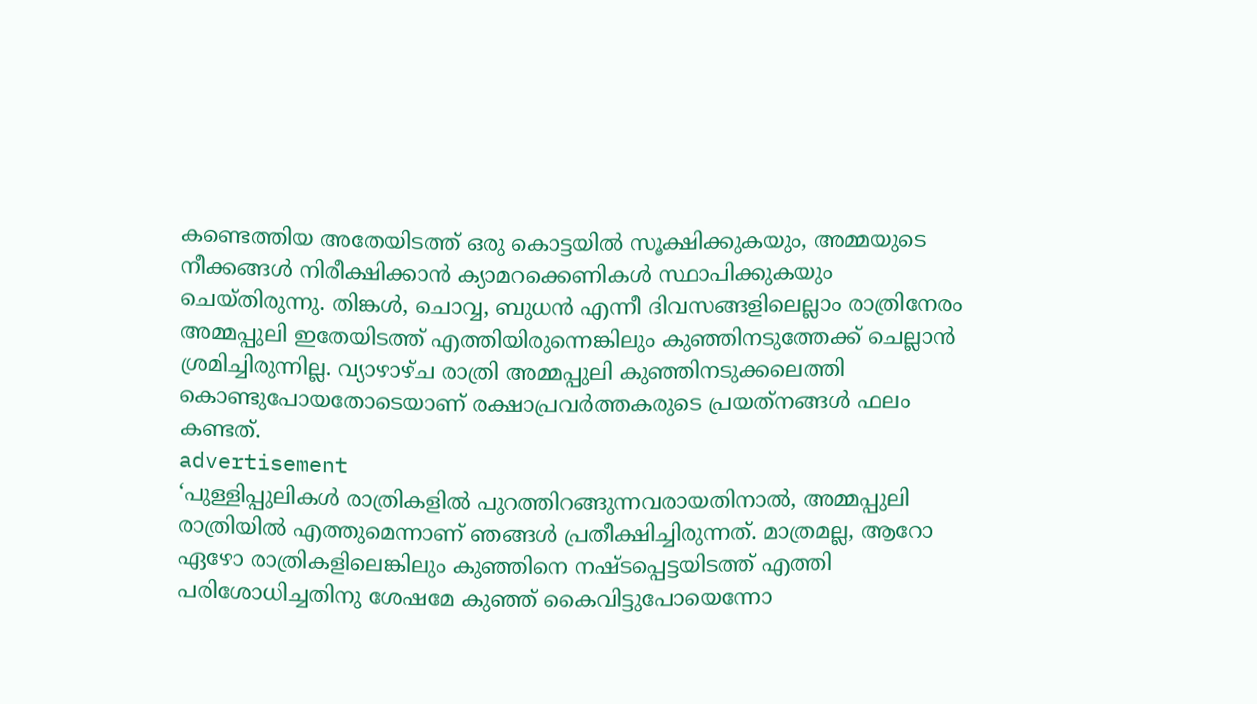കണ്ടെത്തിയ അതേയിടത്ത് ഒരു കൊട്ടയിൽ സൂക്ഷിക്കുകയും, അമ്മയുടെ നീക്കങ്ങൾ നിരീക്ഷിക്കാൻ ക്യാമറക്കെണികൾ സ്ഥാപിക്കുകയും ചെയ്തിരുന്നു. തിങ്കൾ, ചൊവ്വ, ബുധൻ എന്നീ ദിവസങ്ങളിലെല്ലാം രാത്രിനേരം അമ്മപ്പുലി ഇതേയിടത്ത് എത്തിയിരുന്നെങ്കിലും കുഞ്ഞിനടുത്തേക്ക് ചെല്ലാൻ ശ്രമിച്ചിരുന്നില്ല. വ്യാഴാഴ്ച രാത്രി അമ്മപ്പുലി കുഞ്ഞിനടുക്കലെത്തി കൊണ്ടുപോയതോടെയാണ് രക്ഷാപ്രവർത്തകരുടെ പ്രയത്‌നങ്ങൾ ഫലം കണ്ടത്.
advertisement
‘പുള്ളിപ്പുലികൾ രാത്രികളിൽ പുറത്തിറങ്ങുന്നവരായതിനാൽ, അമ്മപ്പുലി രാത്രിയിൽ എത്തുമെന്നാണ് ഞങ്ങൾ പ്രതീക്ഷിച്ചിരുന്നത്. മാത്രമല്ല, ആറോ ഏഴോ രാത്രികളിലെങ്കിലും കുഞ്ഞിനെ നഷ്ടപ്പെട്ടയിടത്ത് എത്തി പരിശോധിച്ചതിനു ശേഷമേ കുഞ്ഞ് കൈവിട്ടുപോയെന്നോ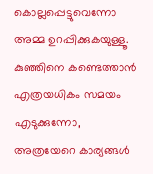കൊല്ലപ്പെട്ടുവെന്നോ അമ്മ ഉറപ്പിക്കുകയുള്ളൂ. കുഞ്ഞിനെ കണ്ടെത്താൻ എത്രയധികം സമയം എടുക്കുന്നോ, അത്രയേറെ കാര്യങ്ങൾ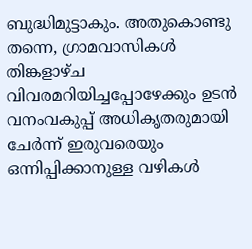ബുദ്ധിമുട്ടാകും. അതുകൊണ്ടു തന്നെ, ഗ്രാമവാസികൾ തിങ്കളാഴ്ച വിവരമറിയിച്ചപ്പോഴേക്കും ഉടൻ വനംവകുപ്പ് അധികൃതരുമായി ചേർന്ന് ഇരുവരെയും ഒന്നിപ്പിക്കാനുള്ള വഴികൾ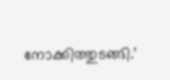നോക്കിത്തുടങ്ങി.’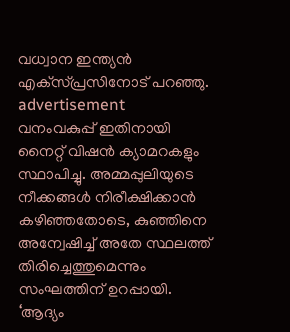വധ്വാന ഇന്ത്യൻ എക്‌സ്പ്രസിനോട് പറഞ്ഞു.
advertisement
വനംവകുപ്പ് ഇതിനായി നൈറ്റ് വിഷൻ ക്യാമറകളും സ്ഥാപിച്ചു. അമ്മപ്പുലിയുടെ നീക്കങ്ങൾ നിരീക്ഷിക്കാൻ കഴിഞ്ഞതോടെ, കുഞ്ഞിനെ അന്വേഷിച്ച് അതേ സ്ഥലത്ത് തിരിച്ചെത്തുമെന്നും സംഘത്തിന് ഉറപ്പായി.
‘ആദ്യം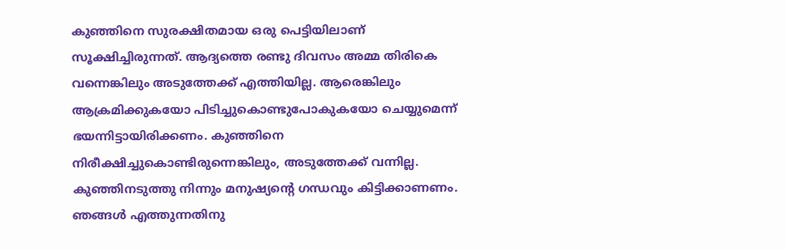കുഞ്ഞിനെ സുരക്ഷിതമായ ഒരു പെട്ടിയിലാണ് സൂക്ഷിച്ചിരുന്നത്. ആദ്യത്തെ രണ്ടു ദിവസം അമ്മ തിരികെ വന്നെങ്കിലും അടുത്തേക്ക് എത്തിയില്ല. ആരെങ്കിലും ആക്രമിക്കുകയോ പിടിച്ചുകൊണ്ടുപോകുകയോ ചെയ്യുമെന്ന് ഭയന്നിട്ടായിരിക്കണം. കുഞ്ഞിനെ നിരീക്ഷിച്ചുകൊണ്ടിരുന്നെങ്കിലും, അടുത്തേക്ക് വന്നില്ല. കുഞ്ഞിനടുത്തു നിന്നും മനുഷ്യൻ്റെ ഗന്ധവും കിട്ടിക്കാണണം. ഞങ്ങൾ എത്തുന്നതിനു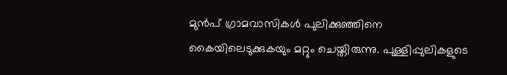മുൻപ് ഗ്രാമവാസികൾ പുലിക്കുഞ്ഞിനെ കൈയിലെടുക്കുകയും മറ്റും ചെയ്തിരുന്നു. പുള്ളിപ്പുലികളുടെ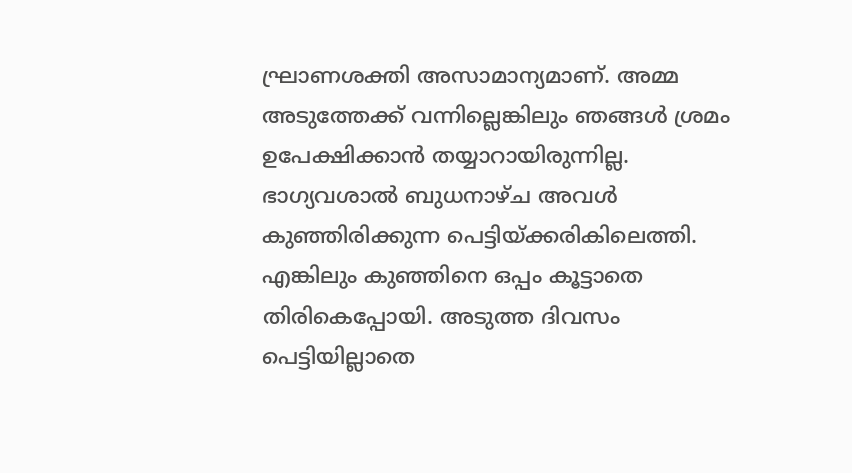ഘ്രാണശക്തി അസാമാന്യമാണ്. അമ്മ അടുത്തേക്ക് വന്നില്ലെങ്കിലും ഞങ്ങൾ ശ്രമം ഉപേക്ഷിക്കാൻ തയ്യാറായിരുന്നില്ല. ഭാഗ്യവശാൽ ബുധനാഴ്ച അവൾ കുഞ്ഞിരിക്കുന്ന പെട്ടിയ്ക്കരികിലെത്തി. എങ്കിലും കുഞ്ഞിനെ ഒപ്പം കൂട്ടാതെ തിരികെപ്പോയി. അടുത്ത ദിവസം പെട്ടിയില്ലാതെ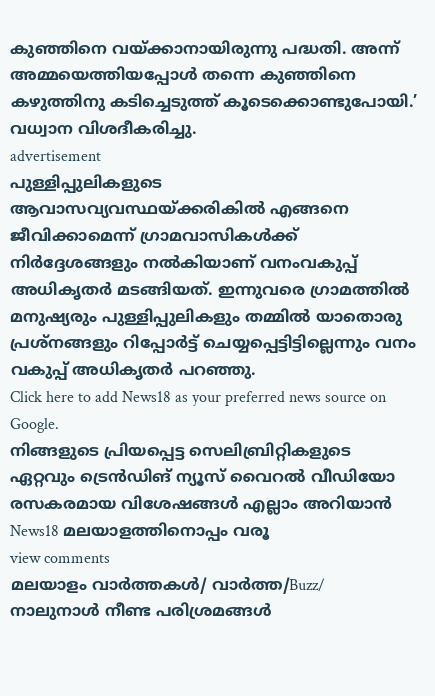കുഞ്ഞിനെ വയ്ക്കാനായിരുന്നു പദ്ധതി. അന്ന് അമ്മയെത്തിയപ്പോൾ തന്നെ കുഞ്ഞിനെ കഴുത്തിനു കടിച്ചെടുത്ത് കൂടെക്കൊണ്ടുപോയി.’ വധ്വാന വിശദീകരിച്ചു.
advertisement
പുള്ളിപ്പുലികളുടെ ആവാസവ്യവസ്ഥയ്ക്കരികിൽ എങ്ങനെ ജീവിക്കാമെന്ന് ഗ്രാമവാസികൾക്ക് നിർദ്ദേശങ്ങളും നൽകിയാണ് വനംവകുപ്പ് അധികൃതർ മടങ്ങിയത്. ഇന്നുവരെ ഗ്രാമത്തിൽ മനുഷ്യരും പുള്ളിപ്പുലികളും തമ്മിൽ യാതൊരു പ്രശ്‌നങ്ങളും റിപ്പോർട്ട് ചെയ്യപ്പെട്ടിട്ടില്ലെന്നും വനം വകുപ്പ് അധികൃതർ പറഞ്ഞു.
Click here to add News18 as your preferred news source on Google.
നിങ്ങളുടെ പ്രിയപ്പെട്ട സെലിബ്രിറ്റികളുടെ ഏറ്റവും ട്രെൻഡിങ് ന്യൂസ് വൈറൽ വീഡിയോ രസകരമായ വിശേഷങ്ങൾ എല്ലാം അറിയാൻ News18 മലയാളത്തിനൊപ്പം വരൂ
view comments
മലയാളം വാർത്തകൾ/ വാർത്ത/Buzz/
നാലുനാൾ നീണ്ട പരിശ്രമങ്ങൾ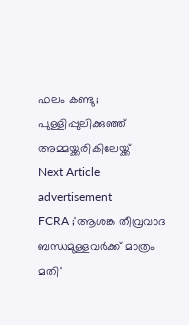ഫലം കണ്ടു; പുള്ളിപ്പുലിക്കുഞ്ഞ് അമ്മയ്ക്കരികിലേയ്ക്ക്
Next Article
advertisement
FCRA ;'ആശങ്ക തീവ്രവാദ ബന്ധമുള്ളവർക്ക് മാത്രം മതി'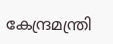കേന്ദ്രമന്ത്രി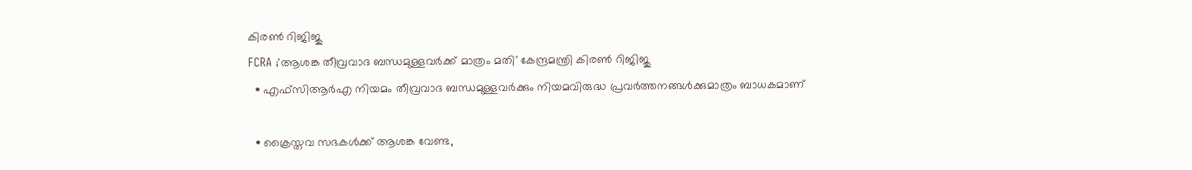കിരണ്‍ റിജിജു
FCRA ;'ആശങ്ക തീവ്രവാദ ബന്ധമുള്ളവർക്ക് മാത്രം മതി' കേന്ദ്രമന്ത്രി കിരണ്‍ റിജിജു
  • എഫ്‌സിആർഎ നിയമം തീവ്രവാദ ബന്ധമുള്ളവർക്കും നിയമവിരുദ്ധ പ്രവർത്തനങ്ങൾക്കുമാത്രം ബാധകമാണ്

  • ക്രൈസ്തവ സഭകൾക്ക് ആശങ്ക വേണ്ട,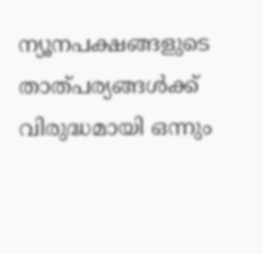ന്യൂനപക്ഷങ്ങളുടെ താത്പര്യങ്ങൾക്ക് വിരുദ്ധമായി ഒന്നും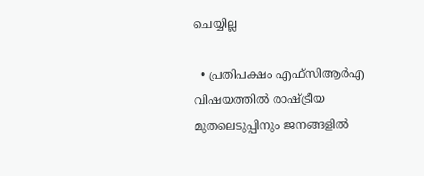ചെയ്യില്ല

  • പ്രതിപക്ഷം എഫ്‌സിആർഎ വിഷയത്തിൽ രാഷ്ട്രീയ മുതലെടുപ്പിനും ജനങ്ങളിൽ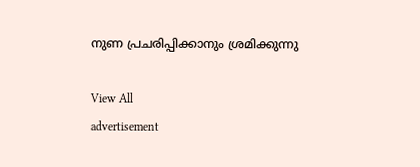നുണ പ്രചരിപ്പിക്കാനും ശ്രമിക്കുന്നു

View All
advertisement